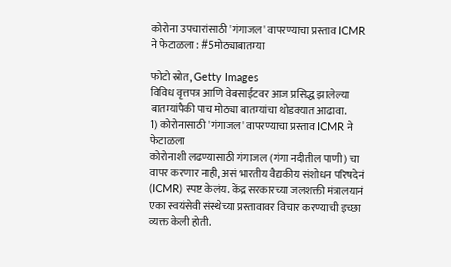कोरोना उपचारांसाठी 'गंगाजल' वापरण्याचा प्रस्ताव ICMR ने फेटाळला : #5मोठ्याबातम्या

फोटो स्रोत, Getty Images
विविध वृत्तपत्र आणि वेबसाईटवर आज प्रसिद्ध झालेल्या बातम्यांपैकी पाच मोठ्या बातम्यांचा थोडक्यात आढावा.
1) कोरोनासाठी 'गंगाजल' वापरण्याचा प्रस्ताव ICMR ने फेटाळला
कोरोनाशी लढण्यासाठी गंगाजल (गंगा नदीतील पाणी) चा वापर करणार नाही, असं भारतीय वैद्यकीय संशोधन परिषदेनं (ICMR) स्पष्ट केलंय. केंद्र सरकारच्या जलशक्ती मंत्रालयानं एका स्वयंसेवी संस्थेच्या प्रस्तावावर विचार करण्याची इच्छा व्यक्त केली होती.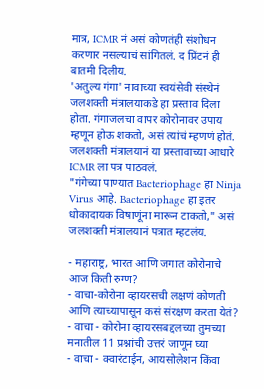मात्र, ICMR नं असं कोणतंही संशोधन करणार नसल्याचं सांगितलं. द प्रिंटनं ही बातमी दिलीय.
'अतुल्य गंगा' नावाच्या स्वयंसेवी संस्थेनं जलशक्ती मंत्रालयाकडे हा प्रस्ताव दिला होता. गंगाजलचा वापर कोरोनावर उपाय म्हणून होऊ शकतो, असं त्यांचं म्हणणं होतं. जलशक्ती मंत्रालयानं या प्रस्तावाच्या आधारे ICMR ला पत्र पाठवलं.
"गंगेच्या पाण्यात Bacteriophage हा Ninja Virus आहे. Bacteriophage हा इतर धोकादायक विषाणूंना मारून टाकतो," असं जलशक्ती मंत्रालयानं पत्रात म्हटलंय.

- महाराष्ट्र, भारत आणि जगात कोरोनाचे आज किती रुग्ण?
- वाचा-कोरोना व्हायरसची लक्षणं कोणती आणि त्याच्यापासून कसं संरक्षण करता येतं?
- वाचा - कोरोना व्हायरसबद्दलच्या तुमच्या मनातील 11 प्रश्नांची उत्तरं जाणून घ्या
- वाचा - क्वारंटाईन, आयसोलेशन किंवा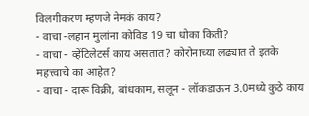विलगीकरण म्हणजे नेमकं काय?
- वाचा -लहान मुलांना कोविड 19 चा धोका किती?
- वाचा - व्हेंटिलेटर्स काय असतात? कोरोनाच्या लढ्यात ते इतके महत्त्वाचे का आहेत?
- वाचा - दारू विक्री, बांधकाम, सलून - लॉकडाऊन 3.0मध्ये कुठे काय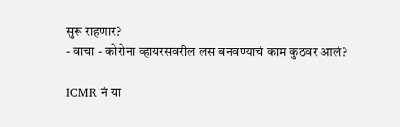सुरू राहणार?
- वाचा - कोरोना व्हायरसवरील लस बनवण्याचं काम कुठवर आलं?

ICMR नं या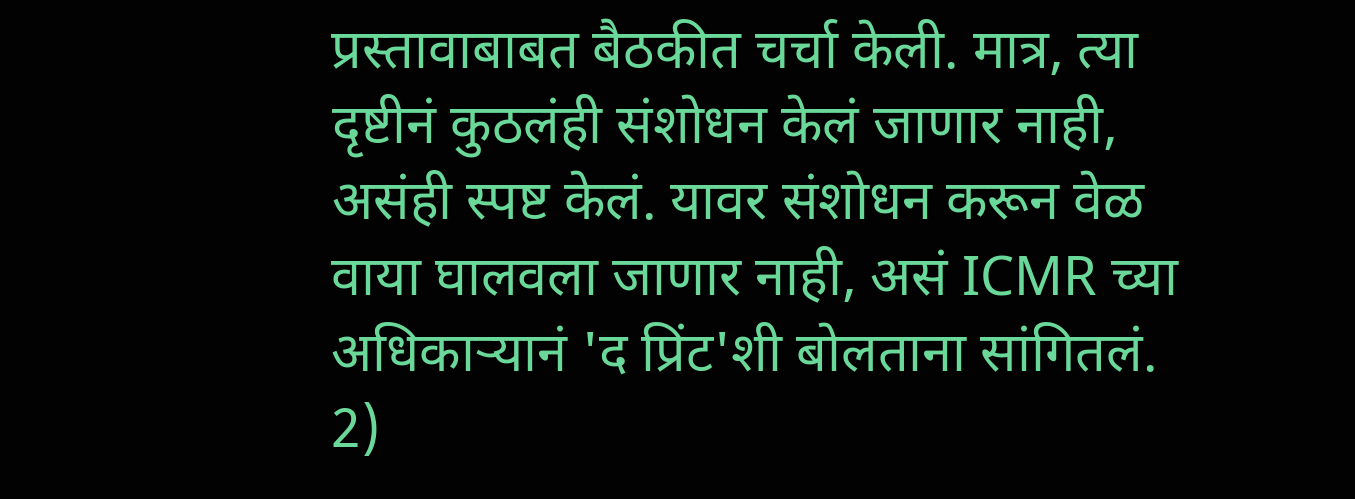प्रस्तावाबाबत बैठकीत चर्चा केली. मात्र, त्या दृष्टीनं कुठलंही संशोधन केलं जाणार नाही, असंही स्पष्ट केलं. यावर संशोधन करून वेळ वाया घालवला जाणार नाही, असं ICMR च्या अधिकाऱ्यानं 'द प्रिंट'शी बोलताना सांगितलं.
2)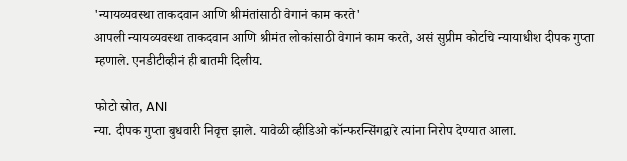'न्यायव्यवस्था ताकदवान आणि श्रीमंतांसाठी वेगानं काम करते'
आपली न्यायव्यवस्था ताकदवान आणि श्रीमंत लोकांसाठी वेगानं काम करते, असं सुप्रीम कोर्टाचे न्यायाधीश दीपक गुप्ता म्हणाले. एनडीटीव्हीनं ही बातमी दिलीय.

फोटो स्रोत, ANI
न्या. दीपक गुप्ता बुधवारी निवृत्त झाले. यावेळी व्हीडिओ कॉन्फरन्सिंगद्वारे त्यांना निरोप देण्यात आला.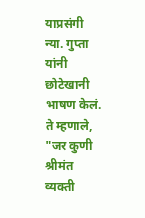याप्रसंगी न्या. गुप्ता यांनी छोटेखानी भाषण केलं.
ते म्हणाले, "जर कुणी श्रीमंत व्यक्ती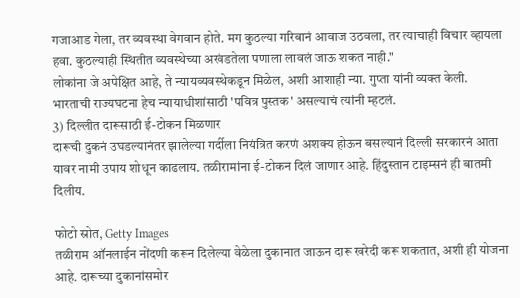गजाआड गेला, तर व्यवस्था वेगवान होते. मग कुठल्या गरिबानं आवाज उठवला, तर त्याचाही विचार व्हायला हवा. कुठल्याही स्थितीत व्यवस्थेच्या अखंडतेला पणाला लावलं जाऊ शकत नाही."
लोकांना जे अपेक्षित आहे, ते न्यायव्यवस्थेकडून मिळेल, अशी आशाही न्या. गुप्ता यांनी व्यक्त केली.
भारताची राज्यघटना हेच न्यायाधीशांसाठी 'पवित्र पुस्तक' असल्याचं त्यांनी म्हटलं.
3) दिल्लीत दारूसाठी ई-टोकन मिळणार
दारूची दुकनं उघडल्यानंतर झालेल्या गर्दीला नियंत्रित करणं अशक्य होऊन बसल्यानं दिल्ली सरकारनं आता यावर नामी उपाय शोधून काढलाय. तळीरामांना ई-टोकन दिलं जाणार आहे. हिंदुस्तान टाइम्सनं ही बातमी दिलीय.

फोटो स्रोत, Getty Images
तळीराम ऑनलाईन नोंदणी करून दिलेल्या वेळेला दुकानात जाऊन दारू खरेदी करू शकतात, अशी ही योजना आहे. दारूच्या दुकानांसमोर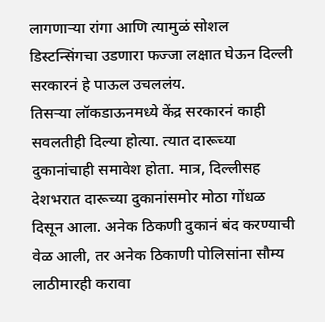लागणाऱ्या रांगा आणि त्यामुळं सोशल डिस्टन्सिंगचा उडणारा फज्जा लक्षात घेऊन दिल्ली सरकारनं हे पाऊल उचललंय.
तिसऱ्या लॉकडाऊनमध्ये केंद्र सरकारनं काही सवलतीही दिल्या होत्या. त्यात दारूच्या दुकानांचाही समावेश होता. मात्र, दिल्लीसह देशभरात दारूच्या दुकानांसमोर मोठा गोंधळ दिसून आला. अनेक ठिकणी दुकानं बंद करण्याची वेळ आली, तर अनेक ठिकाणी पोलिसांना सौम्य लाठीमारही करावा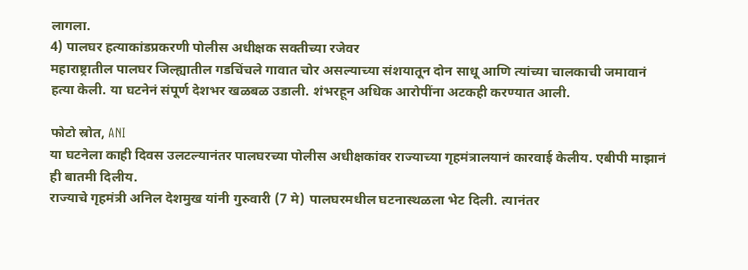लागला.
4) पालघर हत्याकांडप्रकरणी पोलीस अधीक्षक सक्तीच्या रजेवर
महाराष्ट्रातील पालघर जिल्ह्यातील गडचिंचले गावात चोर असल्याच्या संशयातून दोन साधू आणि त्यांच्या चालकाची जमावानं हत्या केली. या घटनेनं संपूर्ण देशभर खळबळ उडाली. शंभरहून अधिक आरोपींना अटकही करण्यात आली.

फोटो स्रोत, ANI
या घटनेला काही दिवस उलटल्यानंतर पालघरच्या पोलीस अधीक्षकांवर राज्याच्या गृहमंत्रालयानं कारवाई केलीय. एबीपी माझानं ही बातमी दिलीय.
राज्याचे गृहमंत्री अनिल देशमुख यांनी गुरुवारी (7 मे) पालघरमधील घटनास्थळला भेट दिली. त्यानंतर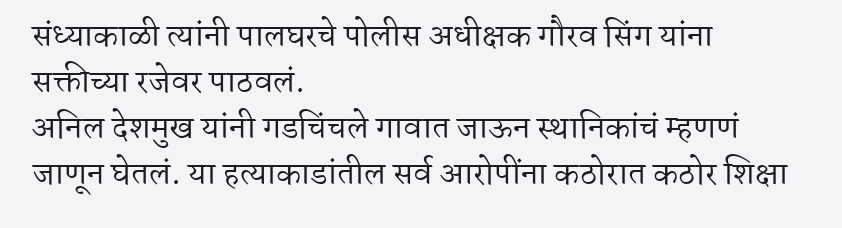संध्याकाळी त्यांनी पालघरचे पोलीस अधीक्षक गौरव सिंग यांना सक्तीच्या रजेवर पाठवलं.
अनिल देशमुख यांनी गडचिंचले गावात जाऊन स्थानिकांचं म्हणणं जाणून घेतलं. या हत्याकाडांतील सर्व आरोपींना कठोरात कठोर शिक्षा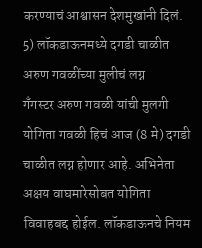करण्याचं आश्वासन देशमुखांनी दिलं.
5) लॉकडाऊनमध्ये दगडी चाळीत अरुण गवळींच्या मुलीचं लग्न
गँगस्टर अरुण गवळी यांची मुलगी योगिता गवळी हिचं आज (8 मे) दगडी चाळीत लग्न होणार आहे. अभिनेता अक्षय वाघमारेसोबत योगिता विवाहबद्द होईल. लॉकडाऊनचे नियम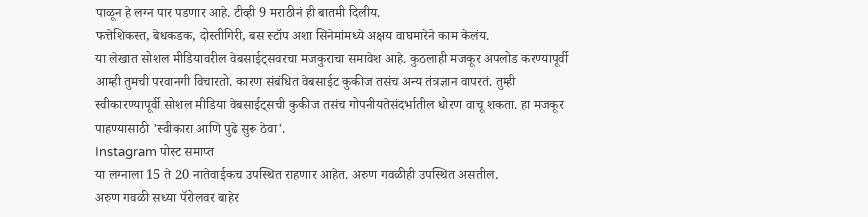पाळून हे लग्न पार पडणार आहे. टीव्ही 9 मराठीनं ही बातमी दिलीय.
फत्तेशिकस्त, बेधकडक, दोस्तीगिरी, बस स्टॉप अशा सिनेमांमध्ये अक्षय वाघमारेने काम केलंय.
या लेखात सोशल मीडियावरील वेबसाईट्सवरचा मजकुराचा समावेश आहे. कुठलाही मजकूर अपलोड करण्यापूर्वी आम्ही तुमची परवानगी विचारतो. कारण संबंधित वेबसाईट कुकीज तसंच अन्य तंत्रज्ञान वापरतं. तुम्ही स्वीकारण्यापूर्वी सोशल मीडिया वेबसाईट्सची कुकीज तसंच गोपनीयतेसंदर्भातील धोरण वाचू शकता. हा मजकूर पाहण्यासाठी 'स्वीकारा आणि पुढे सुरू ठेवा'.
Instagram पोस्ट समाप्त
या लग्नाला 15 ते 20 नातेवाईकच उपस्थित राहणार आहेत. अरुण गवळीही उपस्थित असतील.
अरुण गवळी सध्या पॅरोलवर बाहेर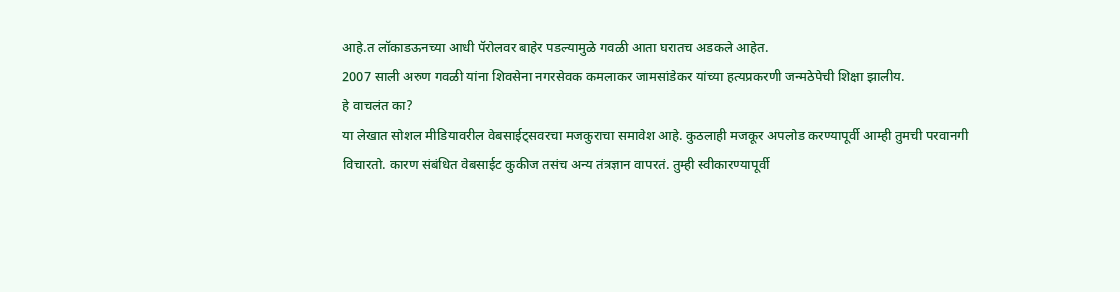आहे.त लॉकाडऊनच्या आधी पॅरोलवर बाहेर पडल्यामुळे गवळी आता घरातच अडकले आहेत.
2007 साली अरुण गवळी यांना शिवसेना नगरसेवक कमलाकर जामसांडेकर यांच्या हत्यप्रकरणी जन्मठेपेची शिक्षा झालीय.
हे वाचलंत का?
या लेखात सोशल मीडियावरील वेबसाईट्सवरचा मजकुराचा समावेश आहे. कुठलाही मजकूर अपलोड करण्यापूर्वी आम्ही तुमची परवानगी विचारतो. कारण संबंधित वेबसाईट कुकीज तसंच अन्य तंत्रज्ञान वापरतं. तुम्ही स्वीकारण्यापूर्वी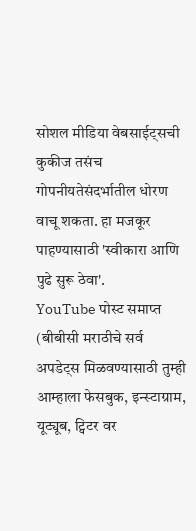सोशल मीडिया वेबसाईट्सची कुकीज तसंच गोपनीयतेसंदर्भातील धोरण वाचू शकता. हा मजकूर पाहण्यासाठी 'स्वीकारा आणि पुढे सुरू ठेवा'.
YouTube पोस्ट समाप्त
(बीबीसी मराठीचे सर्व अपडेट्स मिळवण्यासाठी तुम्ही आम्हाला फेसबुक, इन्स्टाग्राम, यूट्यूब, ट्विटर वर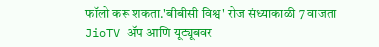फॉलो करू शकता.'बीबीसी विश्व' रोज संध्याकाळी 7 वाजता JioTV ॲप आणि यूट्यूबवर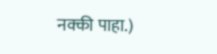नक्की पाहा.)